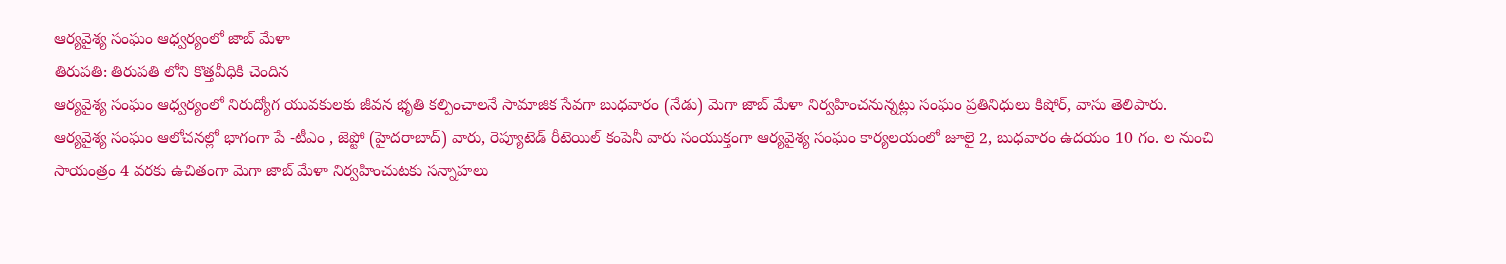ఆర్యవైశ్య సంఘం ఆధ్వర్యంలో జాబ్ మేళా
తిరుపతి: తిరుపతి లోని కొత్తవీధికి చెందిన
ఆర్యవైశ్య సంఘం ఆధ్వర్యంలో నిరుద్యోగ యువకులకు జీవన భృతి కల్పించాలనే సామాజిక సేవగా బుధవారం (నేడు) మెగా జాబ్ మేళా నిర్వహించనున్నట్లు సంఘం ప్రతినిధులు కిషోర్, వాసు తెలిపారు. ఆర్యవైశ్య సంఘం ఆలోచనల్లో భాగంగా పే -టీఎం , జెప్టో (హైదరాబాద్) వారు, రెప్యూటెడ్ రీటెయిల్ కంపెనీ వారు సంయుక్తంగా ఆర్యవైశ్య సంఘం కార్యలయంలో జూలై 2, బుధవారం ఉదయం 10 గం. ల నుంచి సాయంత్రం 4 వరకు ఉచితంగా మెగా జాబ్ మేళా నిర్వహించుటకు సన్నాహలు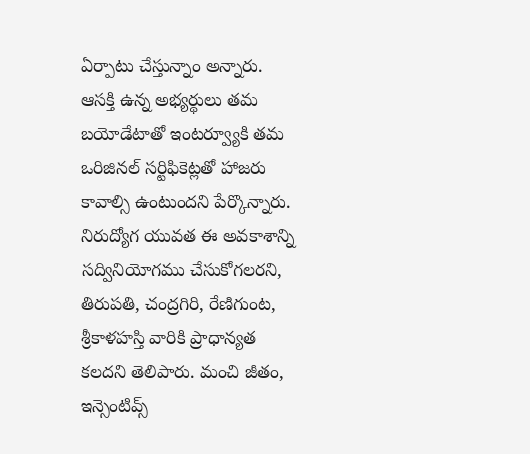ఏర్పాటు చేస్తున్నాం అన్నారు. ఆసక్తి ఉన్న అభ్యర్థులు తమ బయోడేటాతో ఇంటర్వ్యూకి తమ ఒరిజినల్ సర్టిఫికెట్లతో హాజరు కావాల్సి ఉంటుందని పేర్కొన్నారు. నిరుద్యోగ యువత ఈ అవకాశాన్ని సద్వినియోగము చేసుకోగలరని, తిరుపతి, చంద్రగిరి, రేణిగుంట, శ్రీకాళహస్తి వారికి ప్రాధాన్యత కలదని తెలిపారు. మంచి జీతం, ఇన్సెంటివ్స్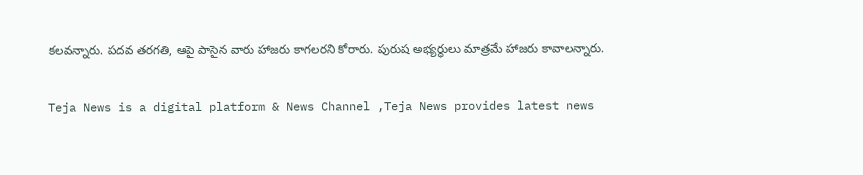కలవన్నారు. పదవ తరగతి, ఆపై పాసైన వారు హాజరు కాగలరని కోరారు. పురుష అభ్యర్థులు మాత్రమే హాజరు కావాలన్నారు.

Teja News is a digital platform & News Channel ,Teja News provides latest news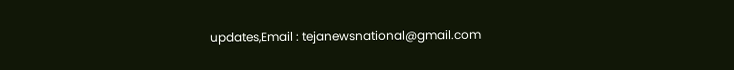updates,Email : tejanewsnational@gmail.com